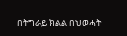በትግራይ ክልል በህወሓት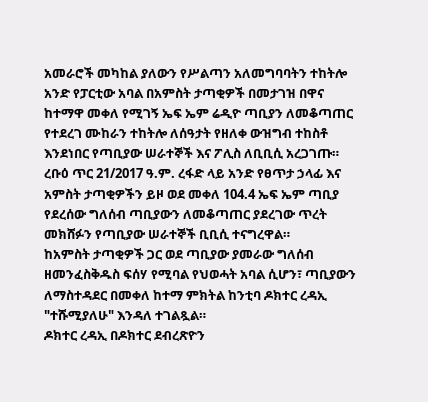አመራሮች መካከል ያለውን የሥልጣን አለመግባባትን ተከትሎ አንድ የፓርቲው አባል በአምስት ታጣቂዎች በመታገዝ በዋና ከተማዋ መቀለ የሚገኝ ኤፍ ኤም ሬዲዮ ጣቢያን ለመቆጣጠር የተደረገ ሙከራን ተከትሎ ለሰዓታት የዘለቀ ውዝግብ ተከስቶ እንደነበር የጣቢያው ሠራተኞች እና ፖሊስ ለቢቢሲ አረጋገጡ።
ረቡዕ ጥር 21/2017 ዓ.ም. ረፋድ ላይ አንድ የፀጥታ ኃላፊ እና አምስት ታጣቂዎችን ይዞ ወደ መቀለ 104.4 ኤፍ ኤም ጣቢያ የደረሰው ግለሰብ ጣቢያውን ለመቆጣጠር ያደረገው ጥረት መክሸፉን የጣቢያው ሠራተኞች ቢቢሲ ተናግረዋል።
ከአምስት ታጣቂዎች ጋር ወደ ጣቢያው ያመራው ግለሰብ ዘመንፈስቅዱስ ፍሰሃ የሚባል የህወሓት አባል ሲሆን፣ ጣቢያውን ለማስተዳደር በመቀለ ከተማ ምክትል ከንቲባ ዶክተር ረዳኢ "ተሹሚያለሁ" እንዳለ ተገልጿል።
ዶክተር ረዳኢ በዶክተር ደብረጽዮን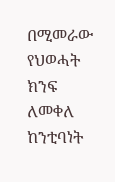በሚመራው የህወሓት ክንፍ ለመቀለ ከንቲባነት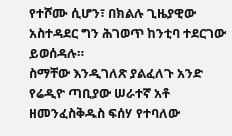የተሾሙ ሲሆን፣ በክልሉ ጊዜያዊው አስተዳደር ግን ሕገወጥ ከንቲባ ተደርገው ይወሰዳሉ።
ስማቸው እንዲገለጽ ያልፈለጉ አንድ የሬዲዮ ጣቢያው ሠራተኛ አቶ ዘመንፈስቅዱስ ፍሰሃ የተባለው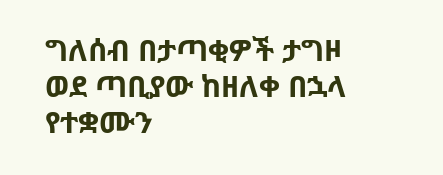ግለሰብ በታጣቂዎች ታግዞ ወደ ጣቢያው ከዘለቀ በኋላ የተቋሙን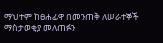ማህተም ከፀሐፊዋ በመንጠቅ ለሠራተኞች ማስታወቂያ መለጠፉን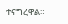ተናግረዋል።